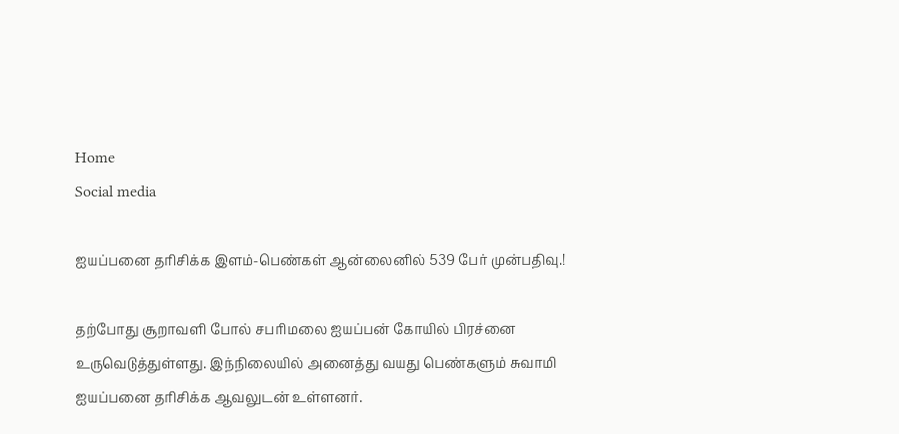Home
Social media

ஐயப்பனை தரிசிக்க இளம்-பெண்கள் ஆன்லைனில் 539 பேர் முன்பதிவு.!

தற்போது சூறாவளி போல் சபரிமலை ஐயப்பன் கோயில் பிரச்னை உருவெடுத்துள்ளது. இந்நிலையில் அனைத்து வயது பெண்களும் சுவாமி ஐயப்பனை தரிசிக்க ஆவலுடன் உள்ளனர்.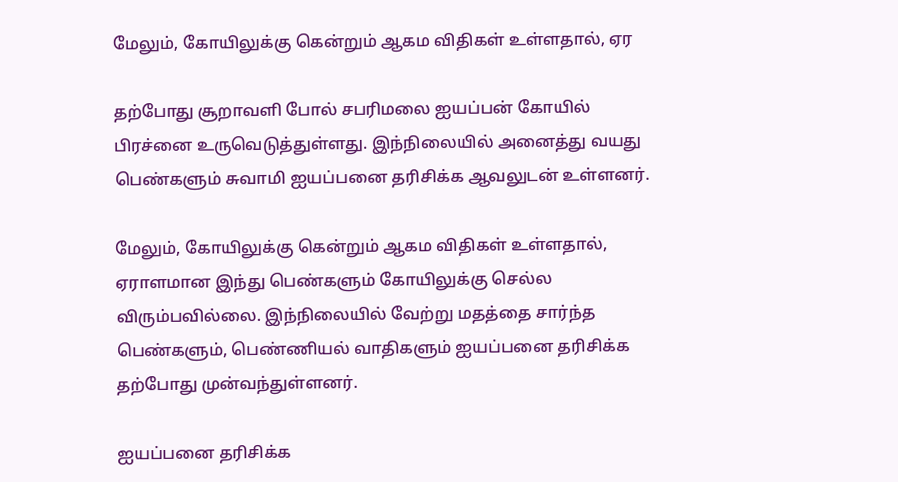மேலும், கோயிலுக்கு கென்றும் ஆகம விதிகள் உள்ளதால், ஏர

தற்போது சூறாவளி போல் சபரிமலை ஐயப்பன் கோயில் பிரச்னை உருவெடுத்துள்ளது. இந்நிலையில் அனைத்து வயது பெண்களும் சுவாமி ஐயப்பனை தரிசிக்க ஆவலுடன் உள்ளனர்.

மேலும், கோயிலுக்கு கென்றும் ஆகம விதிகள் உள்ளதால், ஏராளமான இந்து பெண்களும் கோயிலுக்கு செல்ல விரும்பவில்லை. இந்நிலையில் வேற்று மதத்தை சார்ந்த பெண்களும், பெண்ணியல் வாதிகளும் ஐயப்பனை தரிசிக்க தற்போது முன்வந்துள்ளனர்.

ஐயப்பனை தரிசிக்க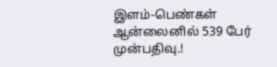இளம்-பெண்கள் ஆன்லைனில் 539 பேர்  முன்பதிவு.!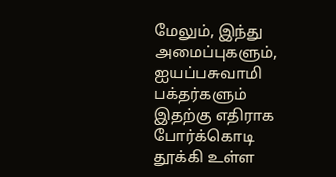மேலும், இந்து அமைப்புகளும், ஐயப்பசுவாமி பக்தர்களும் இதற்கு எதிராக போர்க்கொடி தூக்கி உள்ள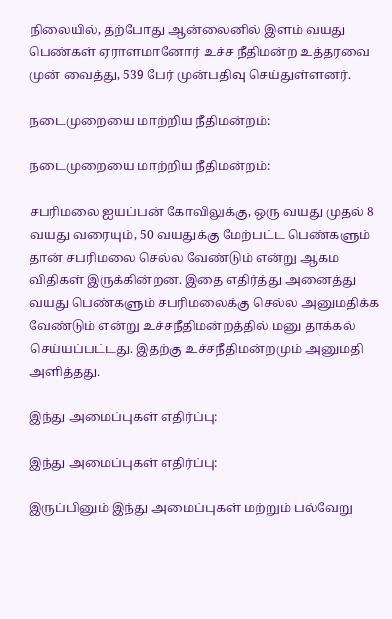நிலையில், தற்போது ஆன்லைனில் இளம் வயது பெண்கள் ஏராளமானோர் உச்ச நீதிமன்ற உத்தரவை முன் வைத்து, 539 பேர் முன்பதிவு செய்துள்ளனர்.

நடைமுறையை மாற்றிய நீதிமன்றம்:

நடைமுறையை மாற்றிய நீதிமன்றம்:

சபரிமலை ஐயப்பன் கோவிலுக்கு, ஒரு வயது முதல் 8 வயது வரையும், 50 வயதுக்கு மேற்பட்ட பெண்களும் தான் சபரிமலை செல்ல வேண்டும் என்று ஆகம விதிகள் இருக்கின்றன. இதை எதிர்த்து அனைத்து வயது பெண்களும் சபரிமலைக்கு செல்ல அனுமதிக்க வேண்டும் என்று உச்சநீதிமன்றத்தில் மனு தாக்கல் செய்யப்பட்டது. இதற்கு உச்சநீதிமன்றமும் அனுமதி அளித்தது.

இந்து அமைப்புகள் எதிர்ப்பு:

இந்து அமைப்புகள் எதிர்ப்பு:

இருப்பினும் இந்து அமைப்புகள் மற்றும் பல்வேறு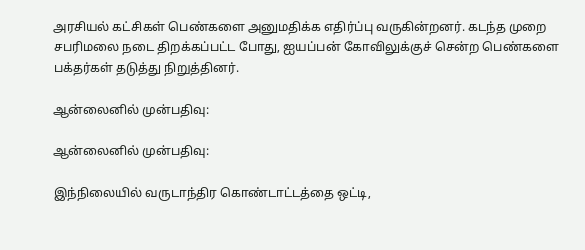அரசியல் கட்சிகள் பெண்களை அனுமதிக்க எதிர்ப்பு வருகின்றனர். கடந்த முறை சபரிமலை நடை திறக்கப்பட்ட போது, ஐயப்பன் கோவிலுக்குச் சென்ற பெண்களை பக்தர்கள் தடுத்து நிறுத்தினர்.

ஆன்லைனில் முன்பதிவு:

ஆன்லைனில் முன்பதிவு:

இந்நிலையில் வருடாந்திர கொண்டாட்டத்தை ஒட்டி,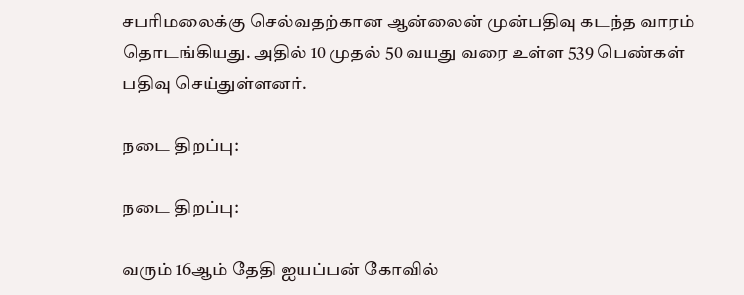சபரிமலைக்கு செல்வதற்கான ஆன்லைன் முன்பதிவு கடந்த வாரம் தொடங்கியது. அதில் 10 முதல் 50 வயது வரை உள்ள 539 பெண்கள் பதிவு செய்துள்ளனர்.

நடை திறப்பு:

நடை திறப்பு:

வரும் 16ஆம் தேதி ஐயப்பன் கோவில்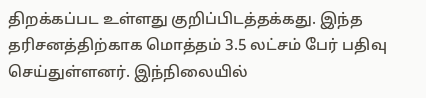திறக்கப்பட உள்ளது குறிப்பிடத்தக்கது. இந்த தரிசனத்திற்காக மொத்தம் 3.5 லட்சம் பேர் பதிவு செய்துள்ளனர். இந்நிலையில்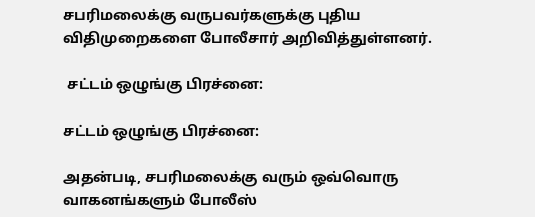சபரிமலைக்கு வருபவர்களுக்கு புதிய விதிமுறைகளை போலீசார் அறிவித்துள்ளனர்.

 சட்டம் ஒழுங்கு பிரச்னை:

சட்டம் ஒழுங்கு பிரச்னை:

அதன்படி, சபரிமலைக்கு வரும் ஒவ்வொரு வாகனங்களும் போலீஸ்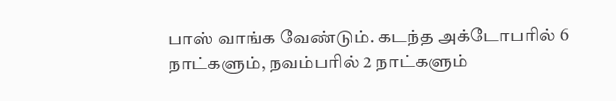பாஸ் வாங்க வேண்டும். கடந்த அக்டோபரில் 6 நாட்களும், நவம்பரில் 2 நாட்களும்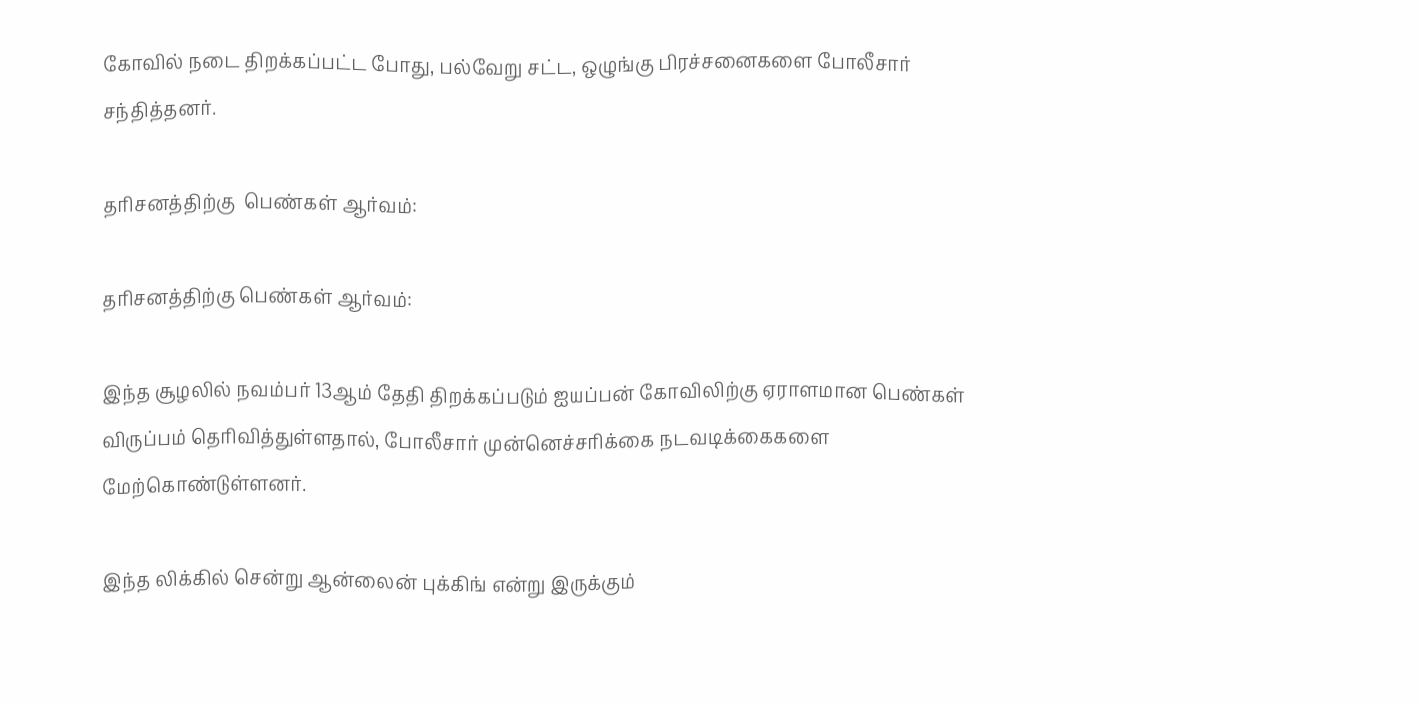கோவில் நடை திறக்கப்பட்ட போது, பல்வேறு சட்ட, ஒழுங்கு பிரச்சனைகளை போலீசார் சந்தித்தனர்.

தரிசனத்திற்கு  பெண்கள் ஆர்வம்:

தரிசனத்திற்கு பெண்கள் ஆர்வம்:

இந்த சூழலில் நவம்பர் 13ஆம் தேதி திறக்கப்படும் ஐயப்பன் கோவிலிற்கு ஏராளமான பெண்கள் விருப்பம் தெரிவித்துள்ளதால், போலீசார் முன்னெச்சரிக்கை நடவடிக்கைகளை மேற்கொண்டுள்ளனர்.

இந்த லிக்கில் சென்று ஆன்லைன் புக்கிங் என்று இருக்கும்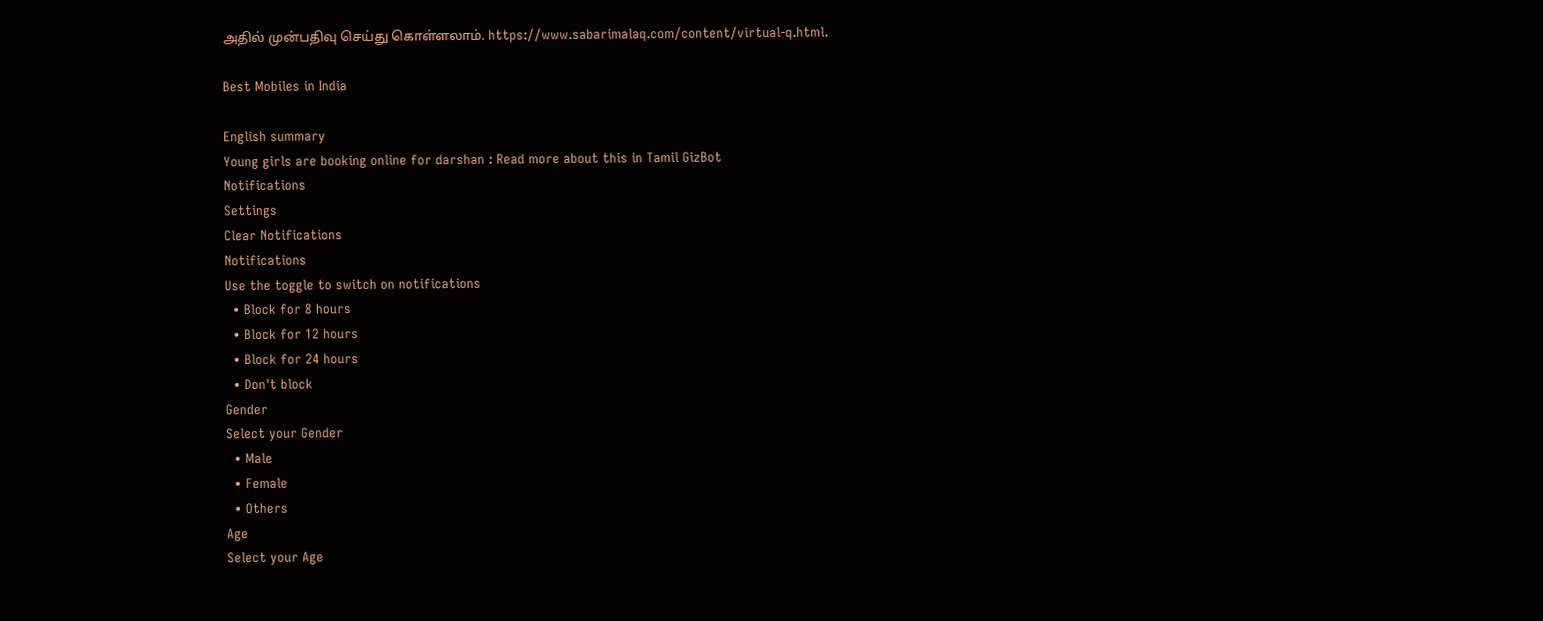அதில் முன்பதிவு செய்து கொள்ளலாம். https://www.sabarimalaq.com/content/virtual-q.html.

Best Mobiles in India

English summary
Young girls are booking online for darshan : Read more about this in Tamil GizBot
Notifications
Settings
Clear Notifications
Notifications
Use the toggle to switch on notifications
  • Block for 8 hours
  • Block for 12 hours
  • Block for 24 hours
  • Don't block
Gender
Select your Gender
  • Male
  • Female
  • Others
Age
Select your Age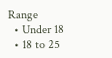Range
  • Under 18
  • 18 to 25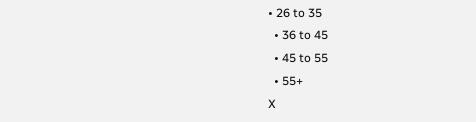• 26 to 35
  • 36 to 45
  • 45 to 55
  • 55+
X